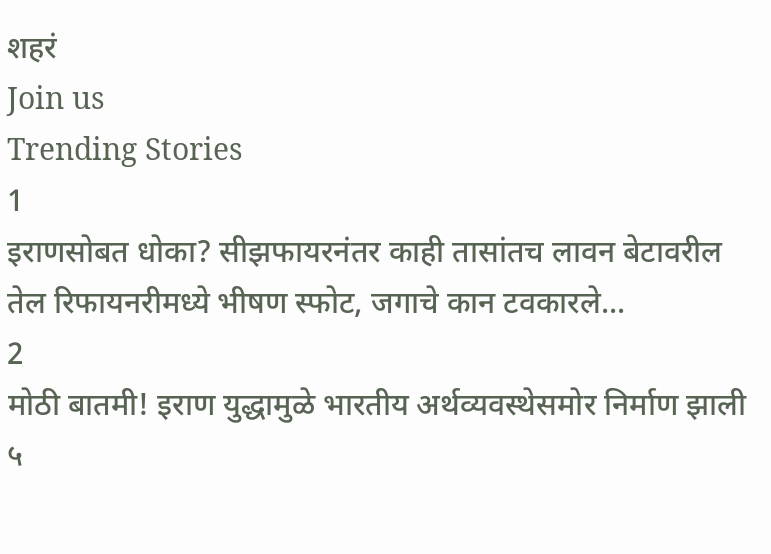शहरं
Join us
Trending Stories
1
इराणसोबत धोका? सीझफायरनंतर काही तासांतच लावन बेटावरील तेल रिफायनरीमध्ये भीषण स्फोट, जगाचे कान टवकारले...
2
मोठी बातमी! इराण युद्धामुळे भारतीय अर्थव्यवस्थेसमोर निर्माण झाली ५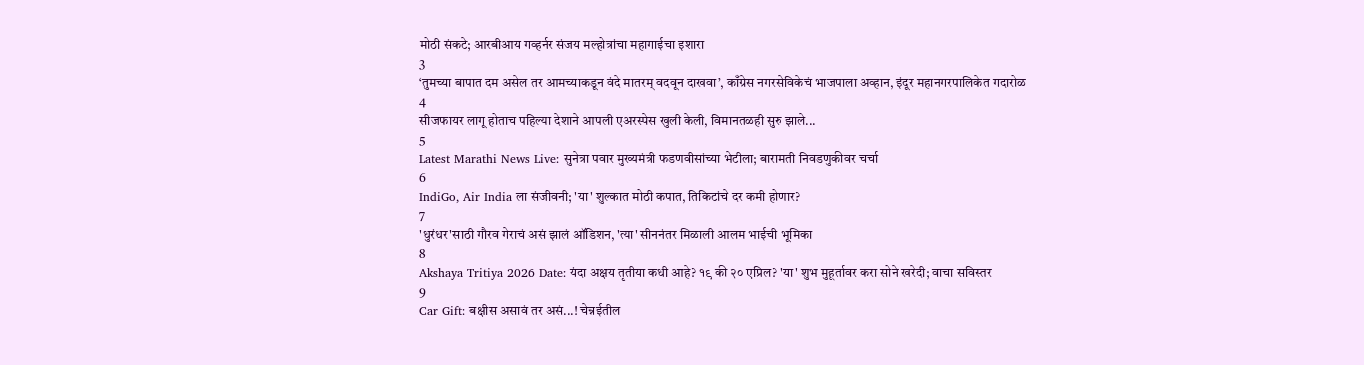मोठी संकटे; आरबीआय गव्हर्नर संजय मल्होत्रांचा महागाईचा इशारा
3
‘तुमच्या बापात दम असेल तर आमच्याकडून वंदे मातरम् वदवून दाखवा’, काँग्रेस नगरसेविकेचं भाजपाला अव्हान, इंदूर महानगरपालिकेत गदारोळ
4
सीजफायर लागू होताच पहिल्या देशाने आपली एअरस्पेस खुली केली, विमानतळही सुरु झाले...
5
Latest Marathi News Live: सुनेत्रा पवार मुख्यमंत्री फडणवीसांच्या भेटीला; बारामती निवडणुकीवर चर्चा
6
IndiGo, Air India ला संजीवनी; 'या' शुल्कात मोठी कपात, तिकिटांचे दर कमी होणार?
7
'धुरंधर'साठी गौरव गेराचं असं झालं ऑडिशन, 'त्या' सीननंतर मिळाली आलम भाईची भूमिका
8
Akshaya Tritiya 2026 Date: यंदा अक्षय तृतीया कधी आहे? १९ की २० एप्रिल? 'या' शुभ मुहूर्तावर करा सोने खरेदी; वाचा सविस्तर
9
Car Gift: बक्षीस असावं तर असं...! चेन्नईतील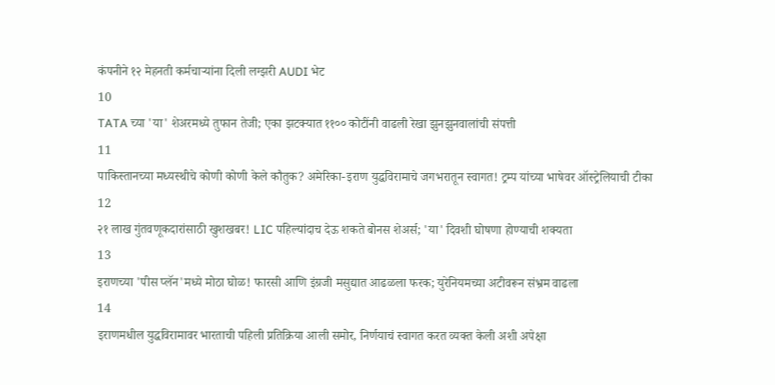कंपनीने १२ मेहनती कर्मचाऱ्यांना दिली लग्झरी AUDI भेट
10
TATA च्या 'या' शेअरमध्ये तुफान तेजी; एका झटक्यात ११०० कोटींनी वाढली रेखा झुनझुनवालांची संपत्ती
11
पाकिस्तानच्या मध्यस्थीचे कोणी कोणी केले कौतुक? अमेरिका-इराण युद्धविरामाचे जगभरातून स्वागत! ट्रम्प यांच्या भाषेवर ऑस्ट्रेलियाची टीका
12
२१ लाख गुंतवणूकदारांसाठी खुशखबर! LIC पहिल्यांदाच देऊ शकते बोनस शेअर्स; 'या' दिवशी घोषणा होण्याची शक्यता
13
इराणच्या 'पीस प्लॅन'मध्ये मोठा घोळ! फारसी आणि इंग्रजी मसुद्यात आढळला फरक; युरेनियमच्या अटीवरून संभ्रम वाढला
14
इराणमधील युद्धविरामावर भारताची पहिली प्रतिक्रिया आली समोर, निर्णयाचं स्वागत करत व्यक्त केली अशी अपेक्षा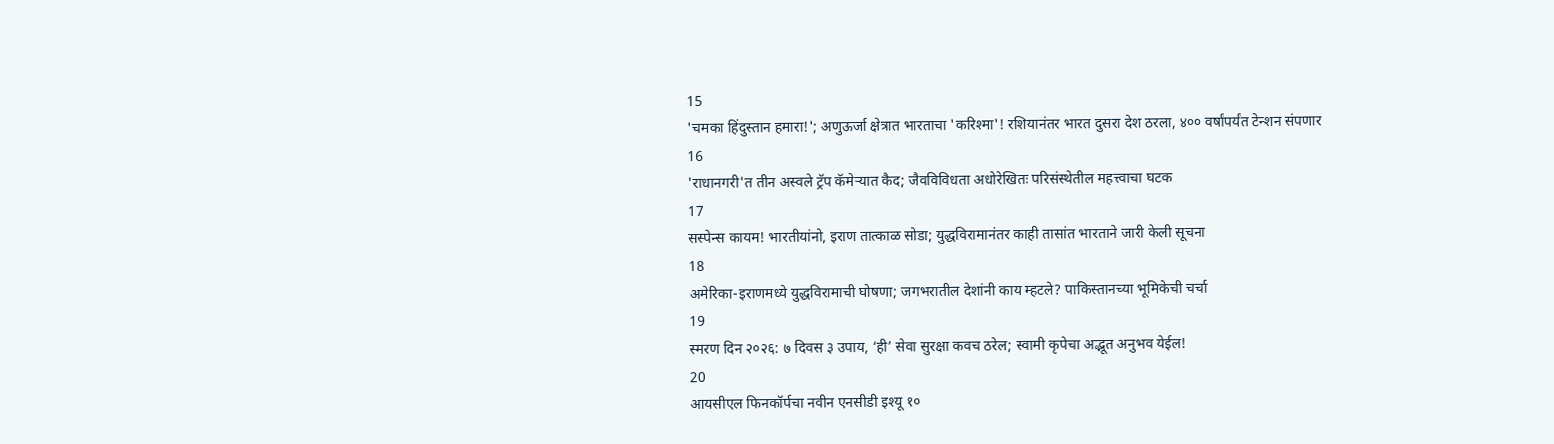15
'चमका हिंदुस्तान हमारा!'; अणुऊर्जा क्षेत्रात भारताचा 'करिश्मा'! रशियानंतर भारत दुसरा देश ठरला, ४०० वर्षांपर्यंत टेन्शन संपणार
16
'राधानगरी'त तीन अस्वले ट्रॅप कॅमेऱ्यात कैद; जैवविविधता अधोरेखितः परिसंस्थेतील महत्त्वाचा घटक
17
सस्पेन्स कायम! भारतीयांनो, इराण तात्काळ सोडा; युद्धविरामानंतर काही तासांत भारताने जारी केली सूचना
18
अमेरिका-इराणमध्ये युद्धविरामाची घोषणा; जगभरातील देशांनी काय म्हटले? पाकिस्तानच्या भूमिकेची चर्चा
19
स्मरण दिन २०२६: ७ दिवस ३ उपाय, ‘ही’ सेवा सुरक्षा कवच ठरेल; स्वामी कृपेचा अद्भूत अनुभव येईल!
20
आयसीएल फिनकॉर्पचा नवीन एनसीडी इश्यू १०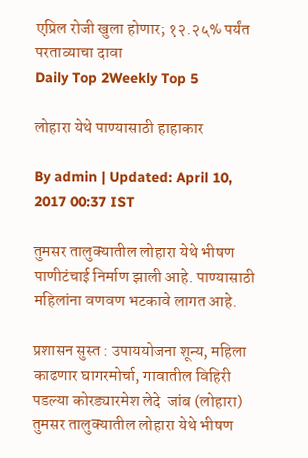एप्रिल रोजी खुला होणार; १२.२५% पर्यंत परताव्याचा दावा
Daily Top 2Weekly Top 5

लोहारा येथे पाण्यासाठी हाहाकार

By admin | Updated: April 10, 2017 00:37 IST

तुमसर तालुक्यातील लोहारा येथे भीषण पाणीटंचाई निर्माण झाली आहे. पाण्यासाठी महिलांना वणवण भटकावे लागत आहे.

प्रशासन सुस्त : उपाययोजना शून्य, महिला काढणार घागरमोर्चा, गावातील विहिरी पडल्या कोरड्यारमेश लेदे  जांब (लोहारा) तुमसर तालुक्यातील लोहारा येथे भीषण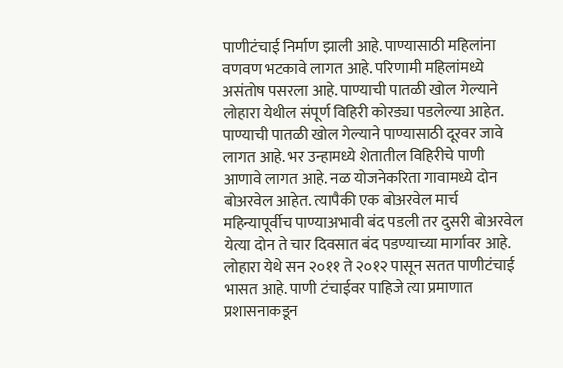पाणीटंचाई निर्माण झाली आहे. पाण्यासाठी महिलांना वणवण भटकावे लागत आहे. परिणामी महिलांमध्ये असंतोष पसरला आहे. पाण्याची पातळी खोल गेल्याने लोहारा येथील संपूर्ण विहिरी कोरड्या पडलेल्या आहेत. पाण्याची पातळी खोल गेल्याने पाण्यासाठी दूरवर जावे लागत आहे. भर उन्हामध्ये शेतातील विहिरीचे पाणी आणावे लागत आहे. नळ योजनेकरिता गावामध्ये दोन बोअरवेल आहेत. त्यापैकी एक बोअरवेल मार्च महिन्यापूर्वीच पाण्याअभावी बंद पडली तर दुसरी बोअरवेल येत्या दोन ते चार दिवसात बंद पडण्याच्या मार्गावर आहे. लोहारा येथे सन २०११ ते २०१२ पासून सतत पाणीटंचाई भासत आहे. पाणी टंचाईवर पाहिजे त्या प्रमाणात प्रशासनाकडून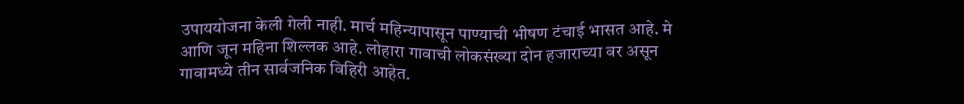उपाययोजना केली गेली नाही. मार्च महिन्यापासून पाण्याची भीषण टंचाई भासत आहे. मे आणि जून महिना शिल्लक आहे. लोहारा गावाची लोकसंख्या दोन हजाराच्या वर असून गावामध्ये तीन सार्वजनिक विहिरी आहेत.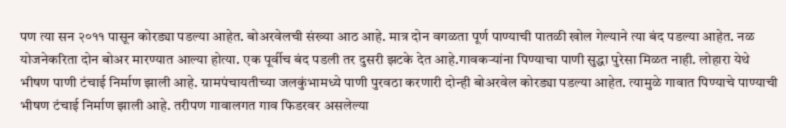पण त्या सन २०११ पासून कोरड्या पडल्या आहेत. बोअरवेलची संख्या आठ आहे. मात्र दोन वगळता पूर्ण पाण्याची पातळी खोल गेल्याने त्या बंद पडल्या आहेत. नळ योजनेकरिता दोन बोअर मारण्यात आल्या होत्या. एक पूर्वीच बंद पडली तर दुसरी झटके देत आहे.गावकऱ्यांना पिण्याचा पाणी सुद्धा पुरेसा मिळत नाही. लोहारा येथे भीषण पाणी टंचाई निर्माण झाली आहे. ग्रामपंचायतीच्या जलकुंभामध्ये पाणी पुरवठा करणारी दोन्ही बोअरवेल कोरड्या पडल्या आहेत. त्यामुळे गावात पिण्याचे पाण्याची भीषण टंचाई निर्माण झाली आहे. तरीपण गावालगत गाव फिडरवर असलेल्या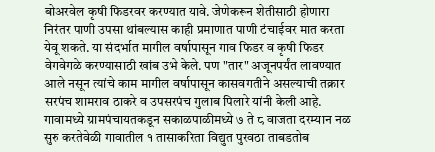बोअरवेल कृषी फिडरवर करण्यात यावे. जेणेकरून शेतीसाठी होणारा निरंतर पाणी उपसा थांबल्यास काही प्रमाणात पाणी टंचाईवर मात करता येवू शकते. या संदर्भात मागील वर्षापासून गाव फिडर व कृषी फिडर वेगवेगळे करण्यासाठी खांब उभे केले. पण "तार" अजूनपर्यंत लावण्यात आले नसून त्यांचे काम मागील वर्षापासून कासवगतीने असल्याची तक्रार सरपंच शामराव ठाकरे व उपसरपंच गुलाब पिलारे यांनी केली आहे. गावामध्ये ग्रामपंचायतकडून सकाळपाळीमध्ये ७ ते ८ वाजता दरम्यान नळ सुरु करतेवेळी गावातील १ तासाकरिता विद्युत पुरवठा ताबडतोब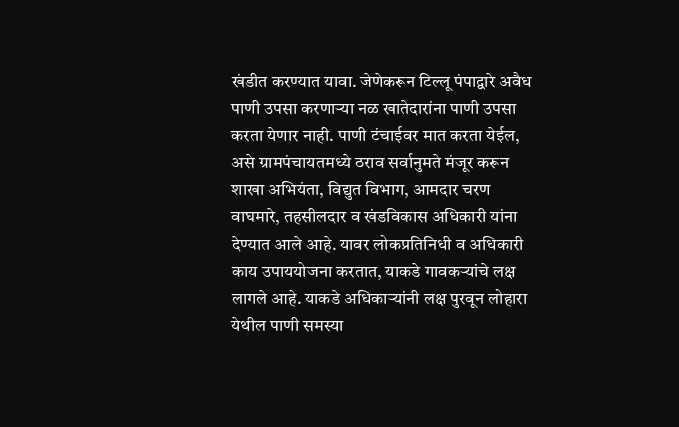खंडीत करण्यात यावा. जेणेकरून टिल्लू पंपाद्वारे अवैध पाणी उपसा करणाऱ्या नळ खातेदारांना पाणी उपसा करता येणार नाही. पाणी टंचाईवर मात करता येईल, असे ग्रामपंचायतमध्ये ठराव सर्वानुमते मंजूर करून शाखा अभियंता, विद्युत विभाग, आमदार चरण वाघमारे, तहसीलदार व खंडविकास अधिकारी यांना देण्यात आले आहे. यावर लोकप्रतिनिधी व अधिकारी काय उपाययोजना करतात, याकडे गावकऱ्यांचे लक्ष लागले आहे. याकडे अधिकाऱ्यांनी लक्ष पुरवून लोहारा येथील पाणी समस्या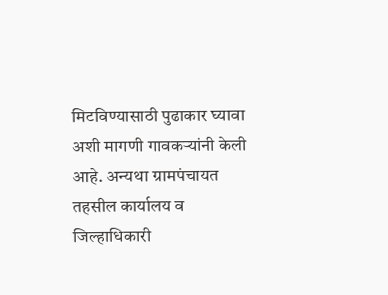मिटविण्यासाठी पुढाकार घ्यावा अशी मागणी गावकऱ्यांनी केली आहे. अन्यथा ग्रामपंचायत तहसील कार्यालय व जिल्हाधिकारी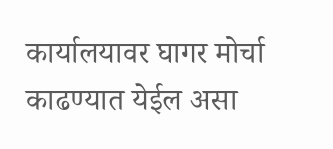कार्यालयावर घागर मोर्चा काढण्यात येईल असा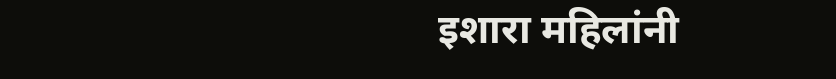इशारा महिलांनी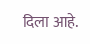दिला आहे.